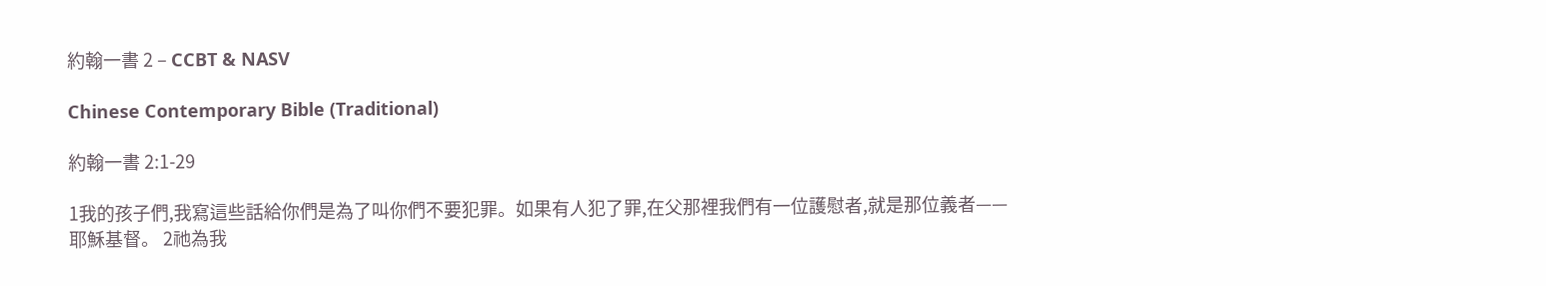約翰一書 2 – CCBT & NASV

Chinese Contemporary Bible (Traditional)

約翰一書 2:1-29

1我的孩子們,我寫這些話給你們是為了叫你們不要犯罪。如果有人犯了罪,在父那裡我們有一位護慰者,就是那位義者——耶穌基督。 2祂為我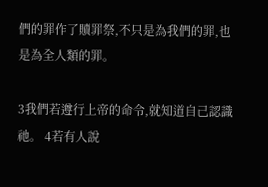們的罪作了贖罪祭,不只是為我們的罪,也是為全人類的罪。

3我們若遵行上帝的命令,就知道自己認識祂。 4若有人說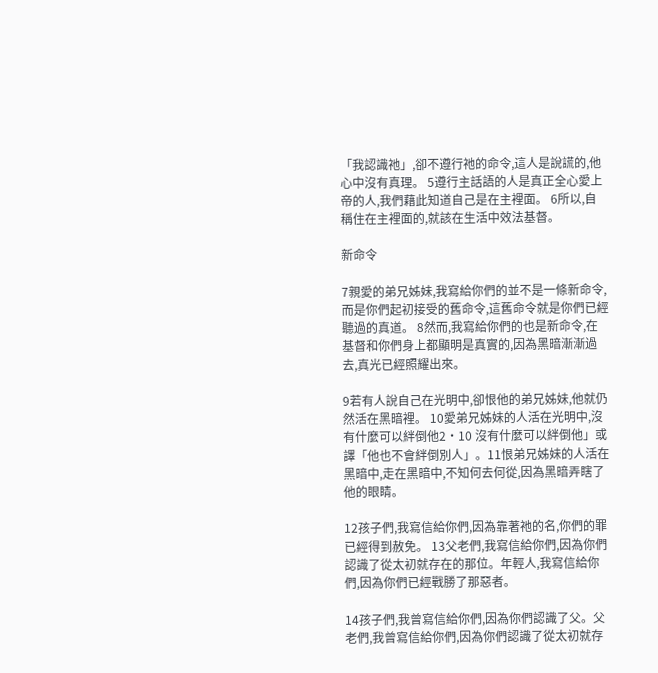「我認識祂」,卻不遵行祂的命令,這人是說謊的,他心中沒有真理。 5遵行主話語的人是真正全心愛上帝的人,我們藉此知道自己是在主裡面。 6所以,自稱住在主裡面的,就該在生活中效法基督。

新命令

7親愛的弟兄姊妹,我寫給你們的並不是一條新命令,而是你們起初接受的舊命令,這舊命令就是你們已經聽過的真道。 8然而,我寫給你們的也是新命令,在基督和你們身上都顯明是真實的,因為黑暗漸漸過去,真光已經照耀出來。

9若有人說自己在光明中,卻恨他的弟兄姊妹,他就仍然活在黑暗裡。 10愛弟兄姊妹的人活在光明中,沒有什麼可以絆倒他2·10 沒有什麼可以絆倒他」或譯「他也不會絆倒別人」。11恨弟兄姊妹的人活在黑暗中,走在黑暗中,不知何去何從,因為黑暗弄瞎了他的眼睛。

12孩子們,我寫信給你們,因為靠著祂的名,你們的罪已經得到赦免。 13父老們,我寫信給你們,因為你們認識了從太初就存在的那位。年輕人,我寫信給你們,因為你們已經戰勝了那惡者。

14孩子們,我曾寫信給你們,因為你們認識了父。父老們,我曾寫信給你們,因為你們認識了從太初就存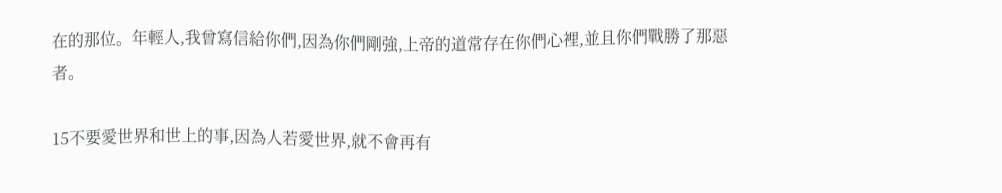在的那位。年輕人,我曾寫信給你們,因為你們剛強,上帝的道常存在你們心裡,並且你們戰勝了那惡者。

15不要愛世界和世上的事,因為人若愛世界,就不會再有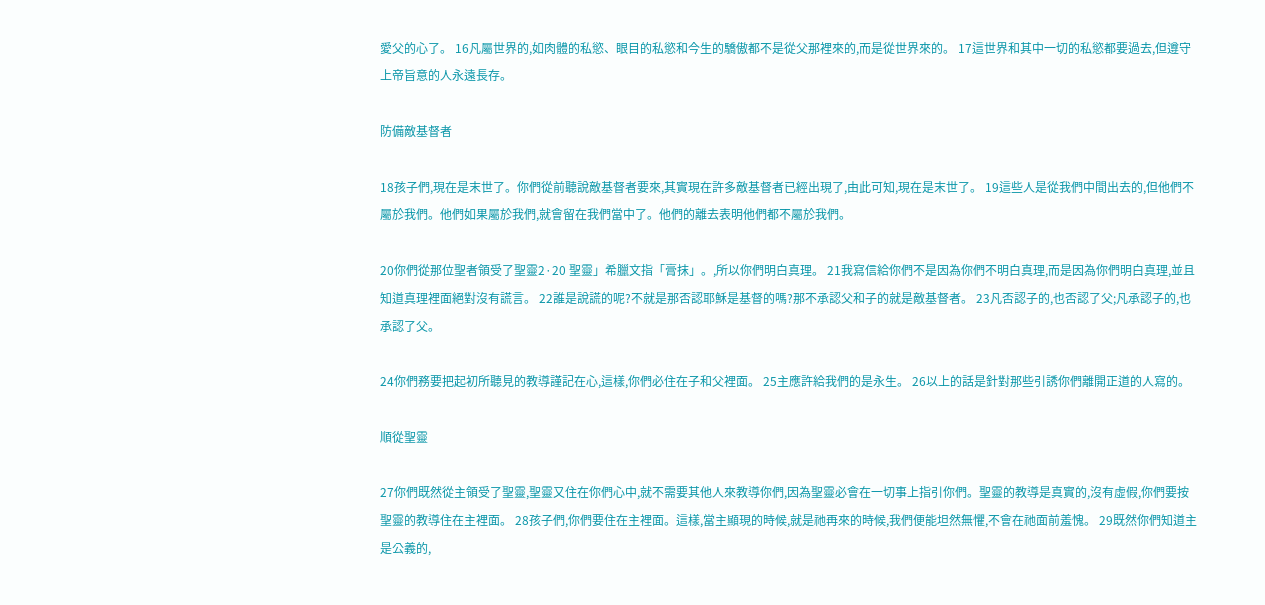愛父的心了。 16凡屬世界的,如肉體的私慾、眼目的私慾和今生的驕傲都不是從父那裡來的,而是從世界來的。 17這世界和其中一切的私慾都要過去,但遵守上帝旨意的人永遠長存。

防備敵基督者

18孩子們,現在是末世了。你們從前聽說敵基督者要來,其實現在許多敵基督者已經出現了,由此可知,現在是末世了。 19這些人是從我們中間出去的,但他們不屬於我們。他們如果屬於我們,就會留在我們當中了。他們的離去表明他們都不屬於我們。

20你們從那位聖者領受了聖靈2·20 聖靈」希臘文指「膏抹」。,所以你們明白真理。 21我寫信給你們不是因為你們不明白真理,而是因為你們明白真理,並且知道真理裡面絕對沒有謊言。 22誰是說謊的呢?不就是那否認耶穌是基督的嗎?那不承認父和子的就是敵基督者。 23凡否認子的,也否認了父;凡承認子的,也承認了父。

24你們務要把起初所聽見的教導謹記在心,這樣,你們必住在子和父裡面。 25主應許給我們的是永生。 26以上的話是針對那些引誘你們離開正道的人寫的。

順從聖靈

27你們既然從主領受了聖靈,聖靈又住在你們心中,就不需要其他人來教導你們,因為聖靈必會在一切事上指引你們。聖靈的教導是真實的,沒有虛假,你們要按聖靈的教導住在主裡面。 28孩子們,你們要住在主裡面。這樣,當主顯現的時候,就是祂再來的時候,我們便能坦然無懼,不會在祂面前羞愧。 29既然你們知道主是公義的,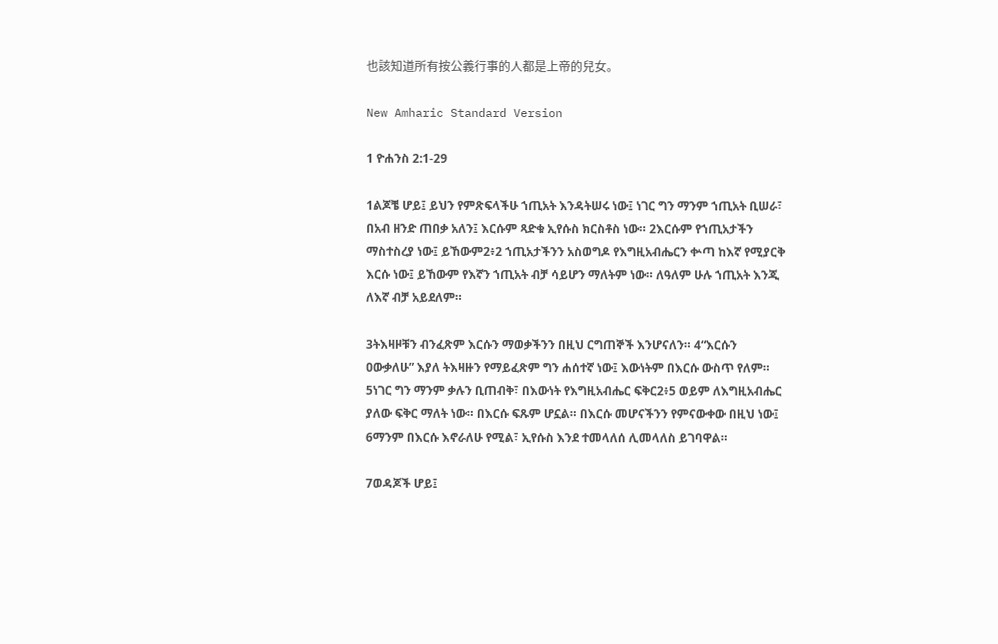也該知道所有按公義行事的人都是上帝的兒女。

New Amharic Standard Version

1 ዮሐንስ 2:1-29

1ልጆቼ ሆይ፤ ይህን የምጽፍላችሁ ኀጢአት እንዳትሠሩ ነው፤ ነገር ግን ማንም ኀጢአት ቢሠራ፣ በአብ ዘንድ ጠበቃ አለን፤ እርሱም ጻድቁ ኢየሱስ ክርስቶስ ነው። 2እርሱም የኀጢአታችን ማስተስረያ ነው፤ ይኸውም2፥2 ኀጢአታችንን አስወግዶ የእግዚአብሔርን ቍጣ ከእኛ የሚያርቅ እርሱ ነው፤ ይኸውም የእኛን ኀጢአት ብቻ ሳይሆን ማለትም ነው። ለዓለም ሁሉ ኀጢአት እንጂ ለእኛ ብቻ አይደለም።

3ትእዛዞቹን ብንፈጽም እርሱን ማወቃችንን በዚህ ርግጠኞች እንሆናለን። 4“እርሱን ዐውቃለሁ” እያለ ትእዛዙን የማይፈጽም ግን ሐሰተኛ ነው፤ እውነትም በእርሱ ውስጥ የለም። 5ነገር ግን ማንም ቃሉን ቢጠብቅ፣ በእውነት የእግዚአብሔር ፍቅር2፥5 ወይም ለእግዚአብሔር ያለው ፍቅር ማለት ነው። በእርሱ ፍጹም ሆኗል። በእርሱ መሆናችንን የምናውቀው በዚህ ነው፤ 6ማንም በእርሱ እኖራለሁ የሚል፣ ኢየሱስ እንደ ተመላለሰ ሊመላለስ ይገባዋል።

7ወዳጆች ሆይ፤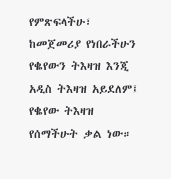የምጽፍላችሁ፣ ከመጀመሪያ የነበራችሁን የቈየውን ትእዛዝ እንጂ አዲስ ትእዛዝ አይደለም፤ የቈየው ትእዛዝ የሰማችሁት ቃል ነው።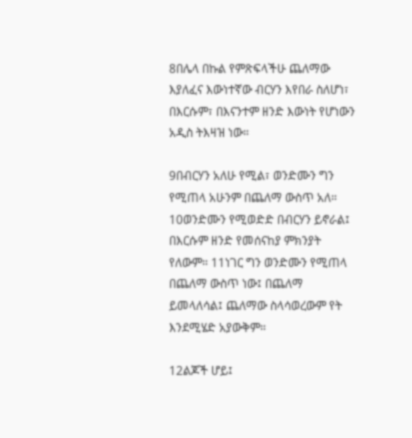8በሌላ በኩል የምጽፍላችሁ ጨለማው እያለፈና እውነተኛው ብርሃን እየበራ ስለሆነ፣ በእርሱም፣ በእናንተም ዘንድ እውነት የሆነውን አዲስ ትእዛዝ ነው።

9በብርሃን አለሁ የሚል፣ ወንድሙን ግን የሚጠላ አሁንም በጨለማ ውስጥ አለ። 10ወንድሙን የሚወድድ በብርሃን ይኖራል፤ በእርሱም ዘንድ የመሰናከያ ምክንያት የለውም። 11ነገር ግን ወንድሙን የሚጠላ በጨለማ ውስጥ ነው፤ በጨለማ ይመላለሳል፤ ጨለማው ስላሳወረውም የት እንደሚሄድ አያውቅም።

12ልጆች ሆይ፤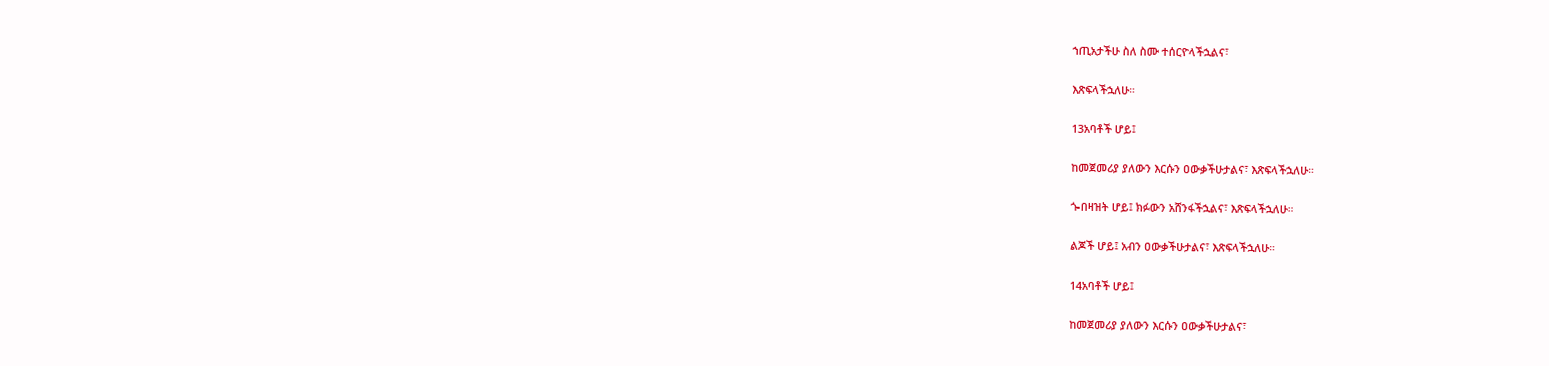ኀጢአታችሁ ስለ ስሙ ተሰርዮላችኋልና፣

እጽፍላችኋለሁ።

13አባቶች ሆይ፤

ከመጀመሪያ ያለውን እርሱን ዐውቃችሁታልና፣ እጽፍላችኋለሁ።

ጐበዛዝት ሆይ፤ ክፉውን አሸንፋችኋልና፣ እጽፍላችኋለሁ።

ልጆች ሆይ፤ አብን ዐውቃችሁታልና፣ እጽፍላችኋለሁ።

14አባቶች ሆይ፤

ከመጀመሪያ ያለውን እርሱን ዐውቃችሁታልና፣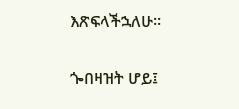እጽፍላችኋለሁ።

ጐበዛዝት ሆይ፤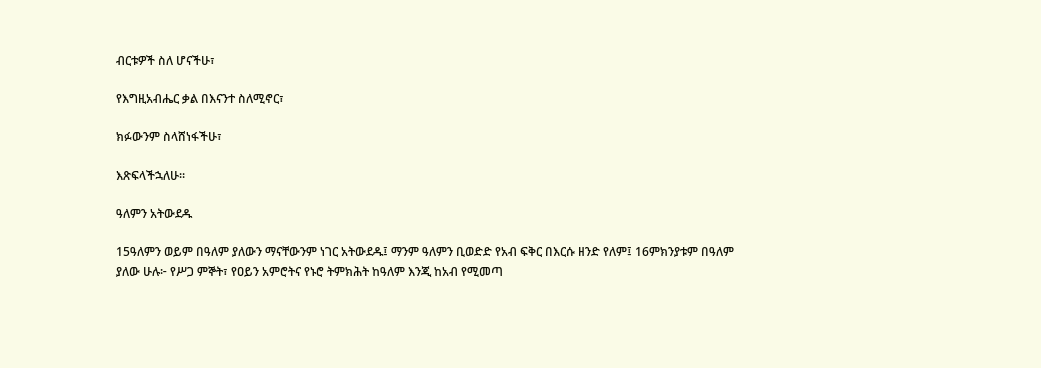ብርቱዎች ስለ ሆናችሁ፣

የእግዚአብሔር ቃል በእናንተ ስለሚኖር፣

ክፉውንም ስላሸነፋችሁ፣

እጽፍላችኋለሁ።

ዓለምን አትውደዱ

15ዓለምን ወይም በዓለም ያለውን ማናቸውንም ነገር አትውደዱ፤ ማንም ዓለምን ቢወድድ የአብ ፍቅር በእርሱ ዘንድ የለም፤ 16ምክንያቱም በዓለም ያለው ሁሉ፦ የሥጋ ምኞት፣ የዐይን አምሮትና የኑሮ ትምክሕት ከዓለም እንጂ ከአብ የሚመጣ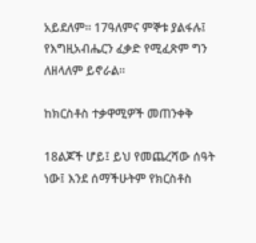አይደለም። 17ዓለምና ምኞቱ ያልፋሉ፤ የእግዚአብሔርን ፈቃድ የሚፈጽም ግን ለዘላለም ይኖራል።

ከክርስቶስ ተቃዋሚዎች መጠንቀቅ

18ልጆች ሆይ፤ ይህ የመጨረሻው ሰዓት ነው፤ እንደ ሰማችሁትም የክርስቶስ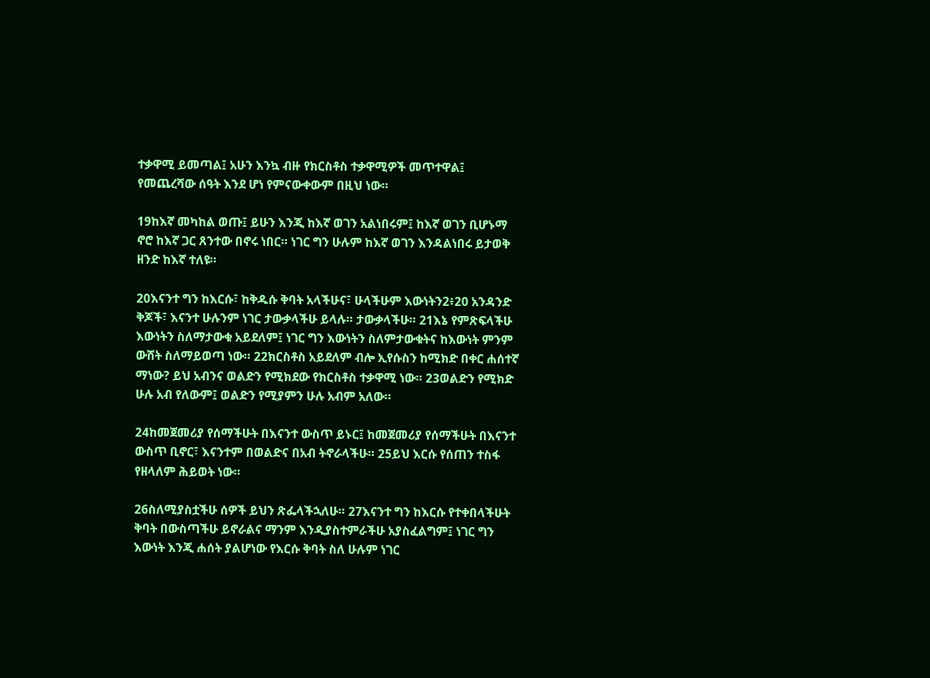ተቃዋሚ ይመጣል፤ አሁን እንኳ ብዙ የክርስቶስ ተቃዋሚዎች መጥተዋል፤ የመጨረሻው ሰዓት እንደ ሆነ የምናውቀውም በዚህ ነው።

19ከእኛ መካከል ወጡ፤ ይሁን እንጂ ከእኛ ወገን አልነበሩም፤ ከእኛ ወገን ቢሆኑማ ኖሮ ከእኛ ጋር ጸንተው በኖሩ ነበር። ነገር ግን ሁሉም ከእኛ ወገን እንዳልነበሩ ይታወቅ ዘንድ ከእኛ ተለዩ።

20እናንተ ግን ከእርሱ፣ ከቅዱሱ ቅባት አላችሁና፣ ሁላችሁም እውነትን2፥20 አንዳንድ ቅጆች፣ እናንተ ሁሉንም ነገር ታውቃላችሁ ይላሉ። ታውቃላችሁ። 21እኔ የምጽፍላችሁ እውነትን ስለማታውቁ አይደለም፤ ነገር ግን እውነትን ስለምታውቁትና ከእውነት ምንም ውሸት ስለማይወጣ ነው። 22ክርስቶስ አይደለም ብሎ ኢየሱስን ከሚክድ በቀር ሐሰተኛ ማነው? ይህ አብንና ወልድን የሚክደው የክርስቶስ ተቃዋሚ ነው። 23ወልድን የሚክድ ሁሉ አብ የለውም፤ ወልድን የሚያምን ሁሉ አብም አለው።

24ከመጀመሪያ የሰማችሁት በእናንተ ውስጥ ይኑር፤ ከመጀመሪያ የሰማችሁት በእናንተ ውስጥ ቢኖር፣ እናንተም በወልድና በአብ ትኖራላችሁ። 25ይህ እርሱ የሰጠን ተስፋ የዘላለም ሕይወት ነው።

26ስለሚያስቷችሁ ሰዎች ይህን ጽፌላችኋለሁ። 27እናንተ ግን ከእርሱ የተቀበላችሁት ቅባት በውስጣችሁ ይኖራልና ማንም እንዲያስተምራችሁ አያስፈልግም፤ ነገር ግን እውነት እንጂ ሐሰት ያልሆነው የእርሱ ቅባት ስለ ሁሉም ነገር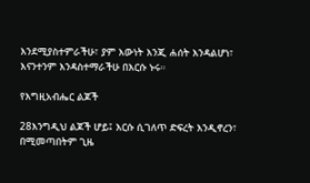እንደሚያስተምራችሁ፣ ያም እውነት እንጂ ሐሰት እንዳልሆነ፣ እናንተንም እንዳስተማራችሁ በእርሱ ኑሩ።

የእግዚአብሔር ልጆች

28እንግዲህ ልጆች ሆይ፤ እርሱ ሲገለጥ ድፍረት እንዲኖረን፣ በሚመጣበትም ጊዜ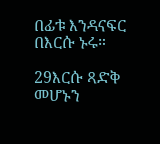በፊቱ እንዳናፍር በእርሱ ኑሩ።

29እርሱ ጻድቅ መሆኑን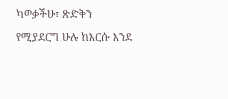ካወቃችሁ፣ ጽድቅን የሚያደርግ ሁሉ ከእርሱ እንደ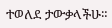ተወለደ ታውቃላችሁ።